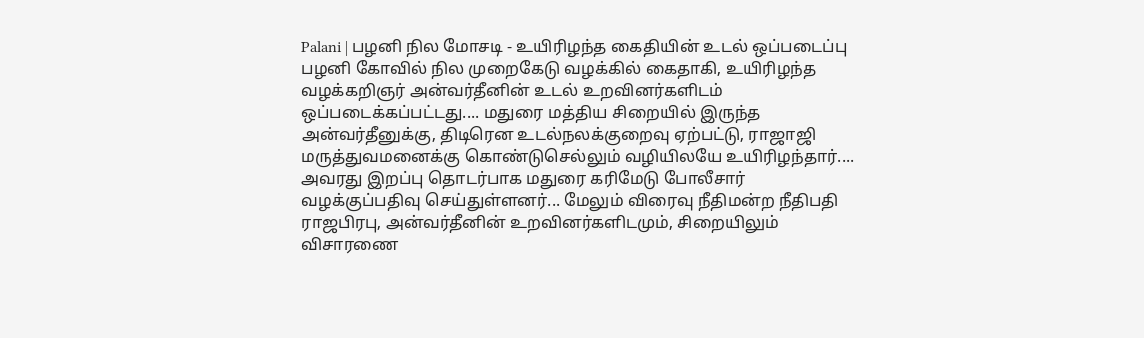Palani | பழனி நில மோசடி - உயிரிழந்த கைதியின் உடல் ஒப்படைப்பு பழனி கோவில் நில முறைகேடு வழக்கில் கைதாகி, உயிரிழந்த வழக்கறிஞர் அன்வர்தீனின் உடல் உறவினர்களிடம் ஒப்படைக்கப்பட்டது.... மதுரை மத்திய சிறையில் இருந்த அன்வர்தீனுக்கு, திடிரென உடல்நலக்குறைவு ஏற்பட்டு, ராஜாஜி மருத்துவமனைக்கு கொண்டுசெல்லும் வழியிலயே உயிரிழந்தார்.... அவரது இறப்பு தொடர்பாக மதுரை கரிமேடு போலீசார் வழக்குப்பதிவு செய்துள்ளனர்... மேலும் விரைவு நீதிமன்ற நீதிபதி ராஜபிரபு, அன்வர்தீனின் உறவினர்களிடமும், சிறையிலும் விசாரணை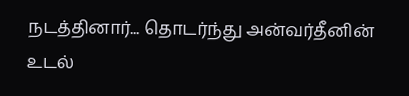நடத்தினார்... தொடர்ந்து அன்வர்தீனின் உடல்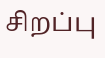சிறப்பு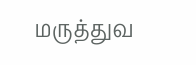மருத்துவ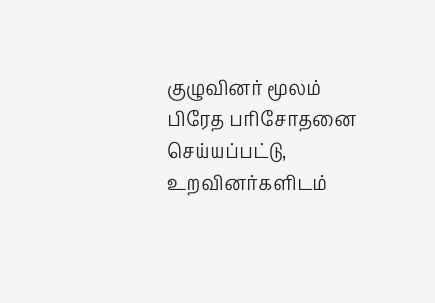குழுவினர் மூலம் பிரேத பரிசோதனை செய்யப்பட்டு, உறவினர்களிடம்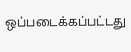ஒப்படைக்கப்பட்டது